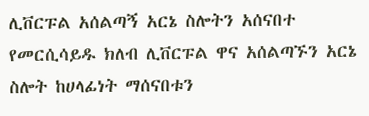ሊቨርፑል አሰልጣኝ አርኔ ስሎትን አሰናበተ
የመርሲሳይዱ ክለብ ሊቨርፑል ዋና አሰልጣኙን አርኔ ስሎት ከሀላፊነት ማሰናበቱን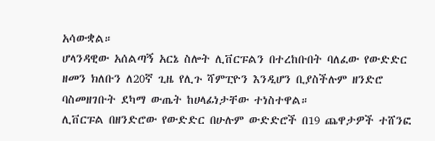አሳውቋል።
ሆላንዳዊው አሰልጣኝ አርኔ ስሎት ሊቨርፑልን በተረከቡበት ባለፈው የውድድር ዘመን ክለቡን ለ20ኛ ጊዜ የሊጉ ሻምፒዮን እንዲሆን ቢያስችሉም ዘንድሮ ባስመዘገቡት ደካማ ውጤት ከሀላፊነታቸው ተነስተዋል።
ሊቨርፑል በዘንድሮው የውድድር በሁሉም ውድድሮች በ19 ጨዋታዎች ተሸንፎ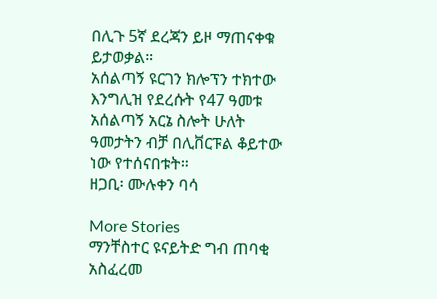በሊጉ 5ኛ ደረጃን ይዞ ማጠናቀቁ ይታወቃል።
አሰልጣኝ ዩርገን ክሎፕን ተክተው እንግሊዝ የደረሱት የ47 ዓመቱ አሰልጣኝ አርኔ ስሎት ሁለት ዓመታትን ብቻ በሊቨርፑል ቆይተው ነው የተሰናበቱት።
ዘጋቢ፡ ሙሉቀን ባሳ

More Stories
ማንቸስተር ዩናይትድ ግብ ጠባቂ አስፈረመ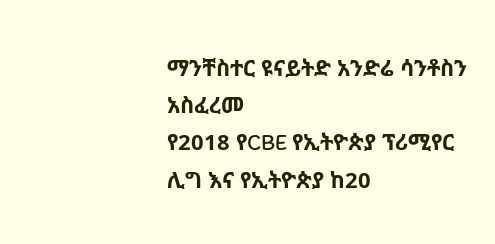ማንቸስተር ዩናይትድ አንድሬ ሳንቶስን አስፈረመ
የ2018 የCBE የኢትዮጵያ ፕሪሚየር ሊግ እና የኢትዮጵያ ከ20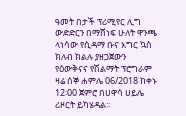ዓመት በታች ፕሪሚየር ሊግ ውድድርን በማሸነፍ ሁለት ዋንጫ ላነሳው የሲዳማ ቡና እግር ኳስ ክለብ ክልሉ ያዘጋጀውን የዕውቅናና የሽልማት ፕሮግራም ዛሬ ሰኞ ሐምሌ 06/2018 ከቀኑ 12፡00 ጀምሮ በሀዋሳ ሀይሌ ሪዞርት ይካሄዳል።